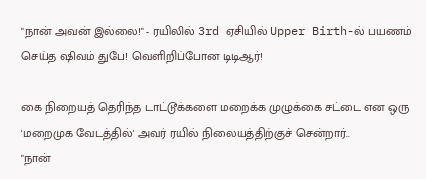"நான் அவன் இல்லை!" - ரயிலில் 3rd ஏசியில் Upper Birth-ல் பயணம் செய்த ஷிவம் துபே! வெளிறிப்போன டிடிஆர்!

கை நிறையத் தெரிந்த டாட்டூக்களை மறைக்க முழுக்கை சட்டை என ஒரு 'மறைமுக வேடத்தில்' அவர் ரயில் நிலையத்திற்குச் சென்றார்..
"நான்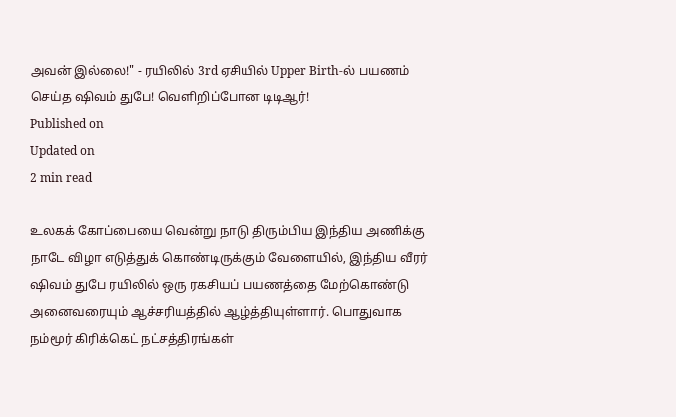அவன் இல்லை!" - ரயிலில் 3rd ஏசியில் Upper Birth-ல் பயணம் செய்த ஷிவம் துபே! வெளிறிப்போன டிடிஆர்!
Published on
Updated on
2 min read

உலகக் கோப்பையை வென்று நாடு திரும்பிய இந்திய அணிக்கு நாடே விழா எடுத்துக் கொண்டிருக்கும் வேளையில், இந்திய வீரர் ஷிவம் துபே ரயிலில் ஒரு ரகசியப் பயணத்தை மேற்கொண்டு அனைவரையும் ஆச்சரியத்தில் ஆழ்த்தியுள்ளார். பொதுவாக நம்மூர் கிரிக்கெட் நட்சத்திரங்கள்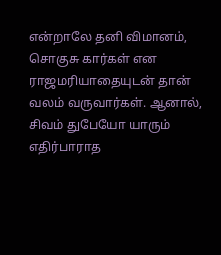என்றாலே தனி விமானம், சொகுசு கார்கள் என ராஜமரியாதையுடன் தான் வலம் வருவார்கள். ஆனால், சிவம் துபேயோ யாரும் எதிர்பாராத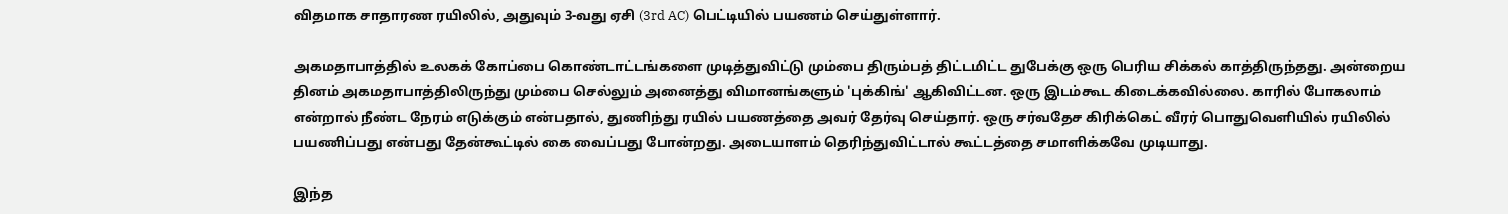விதமாக சாதாரண ரயிலில், அதுவும் 3-வது ஏசி (3rd AC) பெட்டியில் பயணம் செய்துள்ளார்.

அகமதாபாத்தில் உலகக் கோப்பை கொண்டாட்டங்களை முடித்துவிட்டு மும்பை திரும்பத் திட்டமிட்ட துபேக்கு ஒரு பெரிய சிக்கல் காத்திருந்தது. அன்றைய தினம் அகமதாபாத்திலிருந்து மும்பை செல்லும் அனைத்து விமானங்களும் 'புக்கிங்' ஆகிவிட்டன. ஒரு இடம்கூட கிடைக்கவில்லை. காரில் போகலாம் என்றால் நீண்ட நேரம் எடுக்கும் என்பதால், துணிந்து ரயில் பயணத்தை அவர் தேர்வு செய்தார். ஒரு சர்வதேச கிரிக்கெட் வீரர் பொதுவெளியில் ரயிலில் பயணிப்பது என்பது தேன்கூட்டில் கை வைப்பது போன்றது. அடையாளம் தெரிந்துவிட்டால் கூட்டத்தை சமாளிக்கவே முடியாது.

இந்த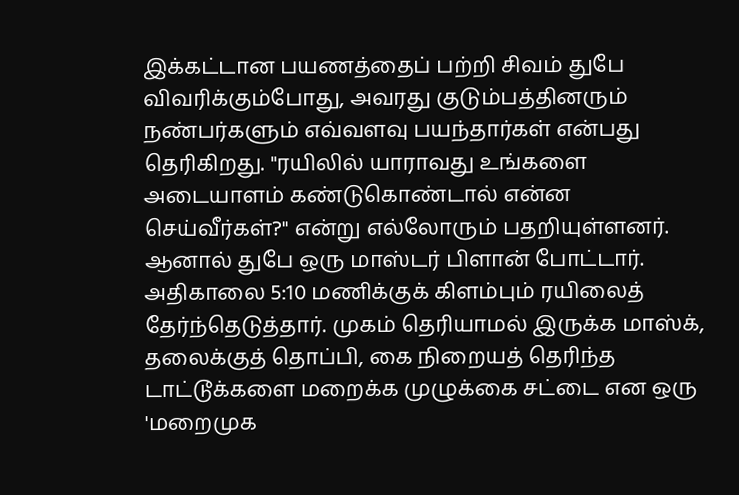இக்கட்டான பயணத்தைப் பற்றி சிவம் துபே விவரிக்கும்போது, அவரது குடும்பத்தினரும் நண்பர்களும் எவ்வளவு பயந்தார்கள் என்பது தெரிகிறது. "ரயிலில் யாராவது உங்களை அடையாளம் கண்டுகொண்டால் என்ன செய்வீர்கள்?" என்று எல்லோரும் பதறியுள்ளனர். ஆனால் துபே ஒரு மாஸ்டர் பிளான் போட்டார். அதிகாலை 5:10 மணிக்குக் கிளம்பும் ரயிலைத் தேர்ந்தெடுத்தார். முகம் தெரியாமல் இருக்க மாஸ்க், தலைக்குத் தொப்பி, கை நிறையத் தெரிந்த டாட்டூக்களை மறைக்க முழுக்கை சட்டை என ஒரு 'மறைமுக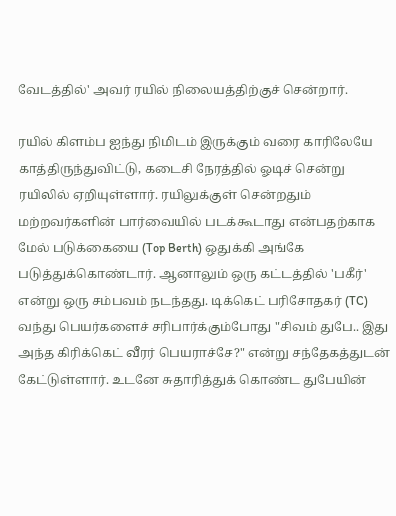வேடத்தில்' அவர் ரயில் நிலையத்திற்குச் சென்றார்.

ரயில் கிளம்ப ஐந்து நிமிடம் இருக்கும் வரை காரிலேயே காத்திருந்துவிட்டு, கடைசி நேரத்தில் ஓடிச் சென்று ரயிலில் ஏறியுள்ளார். ரயிலுக்குள் சென்றதும் மற்றவர்களின் பார்வையில் படக்கூடாது என்பதற்காக மேல் படுக்கையை (Top Berth) ஒதுக்கி அங்கே படுத்துக்கொண்டார். ஆனாலும் ஒரு கட்டத்தில் 'பகீர்' என்று ஒரு சம்பவம் நடந்தது. டிக்கெட் பரிசோதகர் (TC) வந்து பெயர்களைச் சரிபார்க்கும்போது "சிவம் துபே.. இது அந்த கிரிக்கெட் வீரர் பெயராச்சே?" என்று சந்தேகத்துடன் கேட்டுள்ளார். உடனே சுதாரித்துக் கொண்ட துபேயின்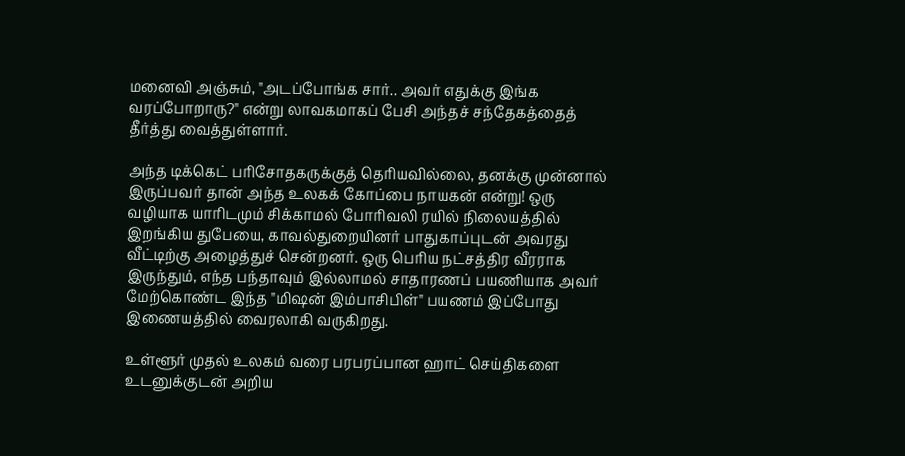மனைவி அஞ்சும், "அடப்போங்க சார்.. அவர் எதுக்கு இங்க வரப்போறாரு?" என்று லாவகமாகப் பேசி அந்தச் சந்தேகத்தைத் தீர்த்து வைத்துள்ளார்.

அந்த டிக்கெட் பரிசோதகருக்குத் தெரியவில்லை, தனக்கு முன்னால் இருப்பவர் தான் அந்த உலகக் கோப்பை நாயகன் என்று! ஒரு வழியாக யாரிடமும் சிக்காமல் போரிவலி ரயில் நிலையத்தில் இறங்கிய துபேயை, காவல்துறையினர் பாதுகாப்புடன் அவரது வீட்டிற்கு அழைத்துச் சென்றனர். ஒரு பெரிய நட்சத்திர வீரராக இருந்தும், எந்த பந்தாவும் இல்லாமல் சாதாரணப் பயணியாக அவர் மேற்கொண்ட இந்த "மிஷன் இம்பாசிபிள்" பயணம் இப்போது இணையத்தில் வைரலாகி வருகிறது.

உள்ளூர் முதல் உலகம் வரை பரபரப்பான ஹாட் செய்திகளை உடனுக்குடன் அறிய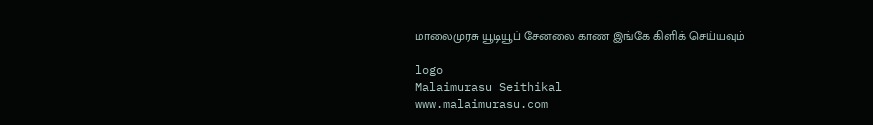மாலைமுரசு யூடியூப் சேனலை காண இங்கே கிளிக் செய்யவும்

logo
Malaimurasu Seithikal
www.malaimurasu.com